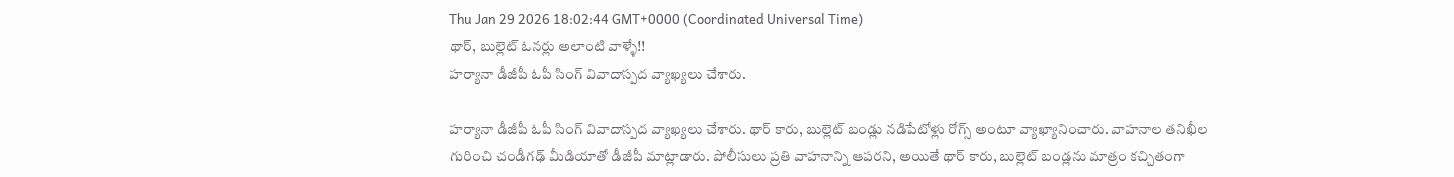Thu Jan 29 2026 18:02:44 GMT+0000 (Coordinated Universal Time)
థార్, బుల్లెట్ ఓనర్లు అలాంటి వాళ్ళే!!
హర్యానా డీజీపీ ఓపీ సింగ్ వివాదాస్పద వ్యాఖ్యలు చేశారు.

హర్యానా డీజీపీ ఓపీ సింగ్ వివాదాస్పద వ్యాఖ్యలు చేశారు. థార్ కారు, బుల్లెట్ బండ్లు నడిపేటోళ్లు రోగ్స్ అంటూ వ్యాఖ్యానించారు. వాహనాల తనిఖీల గురించి చండీగఢ్ మీడియాతో డీజీపీ మాట్లాడారు. పోలీసులు ప్రతి వాహనాన్ని ఆపరని, అయితే థార్ కారు, బుల్లెట్ బండ్లను మాత్రం కచ్చితంగా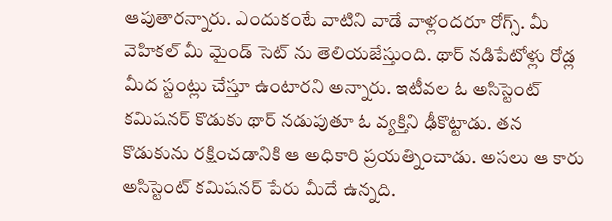ఆపుతారన్నారు. ఎందుకంటే వాటిని వాడే వాళ్లందరూ రోగ్స్. మీ వెహికల్ మీ మైండ్ సెట్ ను తెలియజేస్తుంది. థార్ నడిపేటోళ్లు రోడ్ల మీద స్టంట్లు చేస్తూ ఉంటారని అన్నారు. ఇటీవల ఓ అసిస్టెంట్ కమిషనర్ కొడుకు థార్ నడుపుతూ ఓ వ్యక్తిని ఢీకొట్టాడు. తన కొడుకును రక్షించడానికి ఆ అధికారి ప్రయత్నించాడు. అసలు ఆ కారు అసిస్టెంట్ కమిషనర్ పేరు మీదే ఉన్నది.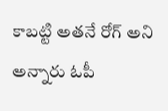కాబట్టి అతనే రోగ్ అని అన్నారు ఓపీ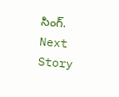సింగ్.
Next Story